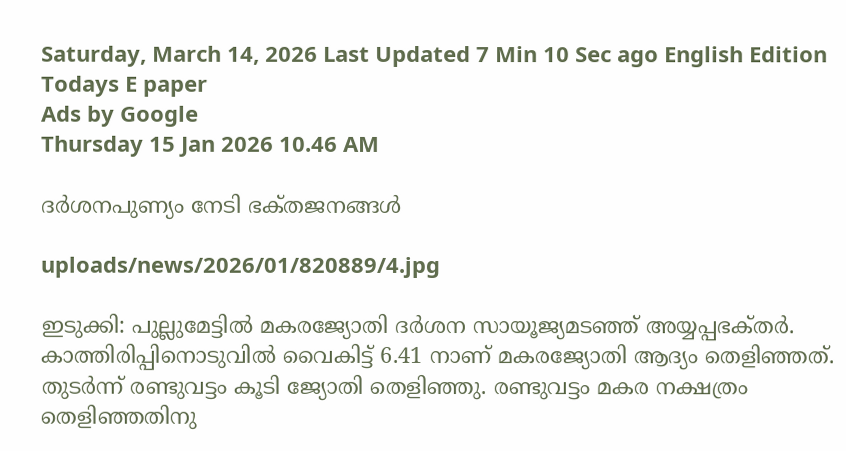Saturday, March 14, 2026 Last Updated 7 Min 10 Sec ago English Edition
Todays E paper
Ads by Google
Thursday 15 Jan 2026 10.46 AM

ദര്‍ശനപുണ്യം നേടി ഭക്‌തജനങ്ങള്‍

uploads/news/2026/01/820889/4.jpg

ഇടുക്കി: പുല്ലുമേട്ടില്‍ മകരജ്യോതി ദര്‍ശന സായൂജ്യമടഞ്ഞ്‌ അയ്യപ്പഭക്‌തര്‍. കാത്തിരിപ്പിനൊടുവില്‍ വൈകിട്ട്‌ 6.41 നാണ്‌ മകരജ്യോതി ആദ്യം തെളിഞ്ഞത്‌. തുടര്‍ന്ന്‌ രണ്ടുവട്ടം കൂടി ജ്യോതി തെളിഞ്ഞു. രണ്ടുവട്ടം മകര നക്ഷത്രം തെളിഞ്ഞതിനു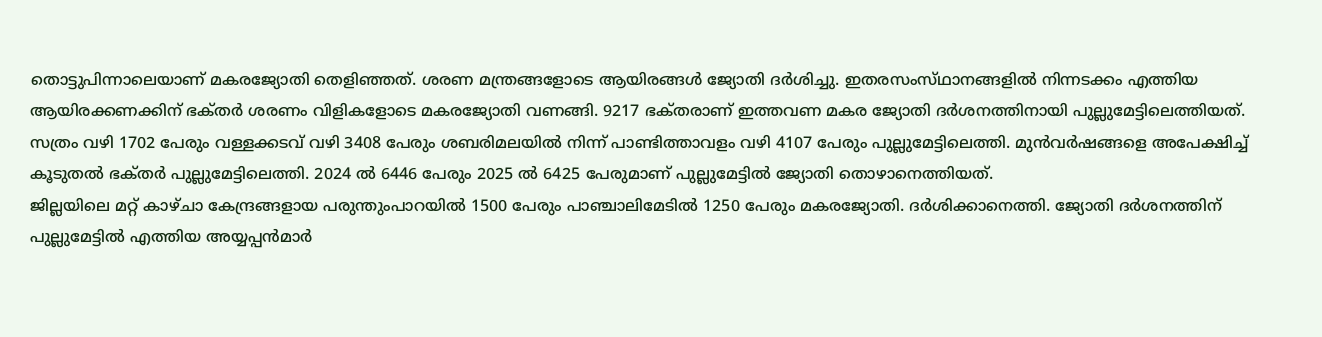തൊട്ടുപിന്നാലെയാണ്‌ മകരജ്യോതി തെളിഞ്ഞത്‌. ശരണ മന്ത്രങ്ങളോടെ ആയിരങ്ങള്‍ ജ്യോതി ദര്‍ശിച്ചു. ഇതരസംസ്‌ഥാനങ്ങളില്‍ നിന്നടക്കം എത്തിയ ആയിരക്കണക്കിന്‌ ഭക്‌തര്‍ ശരണം വിളികളോടെ മകരജ്യോതി വണങ്ങി. 9217 ഭക്‌തരാണ്‌ ഇത്തവണ മകര ജ്യോതി ദര്‍ശനത്തിനായി പുല്ലുമേട്ടിലെത്തിയത്‌. സത്രം വഴി 1702 പേരും വള്ളക്കടവ്‌ വഴി 3408 പേരും ശബരിമലയില്‍ നിന്ന്‌ പാണ്ടിത്താവളം വഴി 4107 പേരും പുല്ലുമേട്ടിലെത്തി. മുന്‍വര്‍ഷങ്ങളെ അപേക്ഷിച്ച്‌ കൂടുതല്‍ ഭക്‌തര്‍ പുല്ലുമേട്ടിലെത്തി. 2024 ല്‍ 6446 പേരും 2025 ല്‍ 6425 പേരുമാണ്‌ പുല്ലുമേട്ടില്‍ ജ്യോതി തൊഴാനെത്തിയത്‌.
ജില്ലയിലെ മറ്റ്‌ കാഴ്‌ചാ കേന്ദ്രങ്ങളായ പരുന്തുംപാറയില്‍ 1500 പേരും പാഞ്ചാലിമേടില്‍ 1250 പേരും മകരജ്യോതി. ദര്‍ശിക്കാനെത്തി. ജ്യോതി ദര്‍ശനത്തിന്‌ പുല്ലുമേട്ടില്‍ എത്തിയ അയ്യപ്പന്‍മാര്‍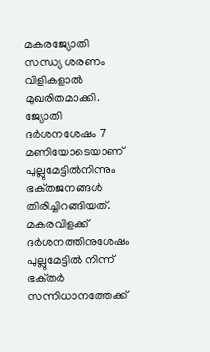മകരജ്യോതി സന്ധ്യ ശരണം വിളികളാല്‍ മുഖരിതമാക്കി. ജ്യോതി ദര്‍ശനശേഷം 7 മണിയോടെയാണ്‌ പുല്ലുമേട്ടില്‍നിന്നും ഭക്‌തജനങ്ങള്‍ തിരിച്ചിറങ്ങിയത്‌. മകരവിളക്ക്‌ ദര്‍ശനത്തിനുശേഷം പുല്ലുമേട്ടില്‍ നിന്ന്‌ ഭക്‌തര്‍ സന്നിധാനത്തേക്ക്‌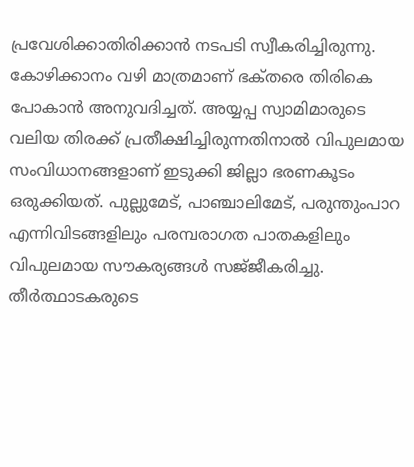പ്രവേശിക്കാതിരിക്കാന്‍ നടപടി സ്വീകരിച്ചിരുന്നു. കോഴിക്കാനം വഴി മാത്രമാണ്‌ ഭക്‌തരെ തിരികെ പോകാന്‍ അനുവദിച്ചത്‌. അയ്യപ്പ സ്വാമിമാരുടെ വലിയ തിരക്ക്‌ പ്രതീക്ഷിച്ചിരുന്നതിനാല്‍ വിപുലമായ സംവിധാനങ്ങളാണ്‌ ഇടുക്കി ജില്ലാ ഭരണകൂടം ഒരുക്കിയത്‌. പുല്ലുമേട്‌, പാഞ്ചാലിമേട്‌, പരുന്തുംപാറ എന്നിവിടങ്ങളിലും പരമ്പരാഗത പാതകളിലും വിപുലമായ സൗകര്യങ്ങള്‍ സജ്‌ജീകരിച്ചു.
തീര്‍ത്ഥാടകരുടെ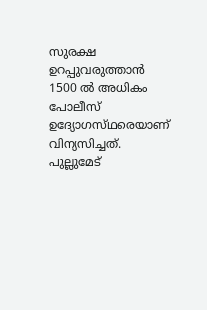സുരക്ഷ ഉറപ്പുവരുത്താന്‍ 1500 ല്‍ അധികം പോലീസ്‌ ഉദ്യോഗസ്‌ഥരെയാണ്‌ വിന്യസിച്ചത്‌. പുല്ലുമേട്‌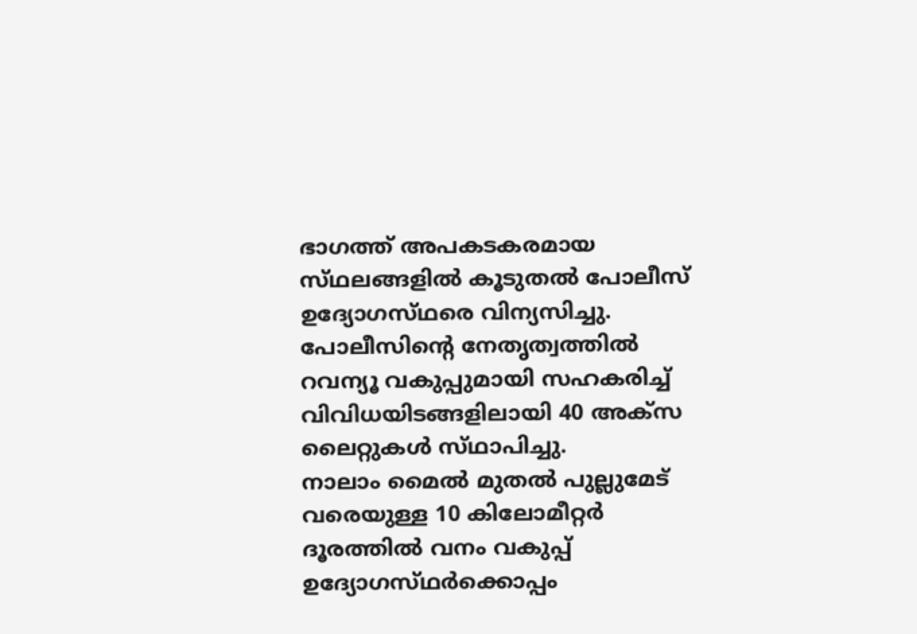ഭാഗത്ത്‌ അപകടകരമായ സ്‌ഥലങ്ങളില്‍ കൂടുതല്‍ പോലീസ്‌ ഉദ്യോഗസ്‌ഥരെ വിന്യസിച്ചു. പോലീസിന്റെ നേതൃത്വത്തില്‍ റവന്യൂ വകുപ്പുമായി സഹകരിച്ച്‌ വിവിധയിടങ്ങളിലായി 40 അക്‌സ ലൈറ്റുകള്‍ സ്‌ഥാപിച്ചു.
നാലാം മൈല്‍ മുതല്‍ പുല്ലുമേട്‌ വരെയുള്ള 10 കിലോമീറ്റര്‍ ദൂരത്തില്‍ വനം വകുപ്പ്‌ ഉദ്യോഗസ്‌ഥര്‍ക്കൊപ്പം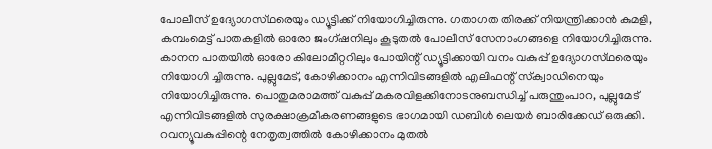പോലീസ്‌ ഉദ്യോഗസ്‌ഥരെയും ഡ്യൂട്ടിക്ക്‌ നിയോഗിച്ചിരുന്നു. ഗതാഗത തിരക്ക്‌ നിയന്ത്രിക്കാന്‍ കുമളി, കമ്പംമെട്ട്‌ പാതകളില്‍ ഓരോ ജംഗ്‌ഷനിലും കൂടുതല്‍ പോലീസ്‌ സേനാംഗങ്ങളെ നിയോഗിച്ചിരുന്നു. കാനന പാതയില്‍ ഓരോ കിലോമീറ്ററിലും പോയിന്റ്‌ ഡ്യൂട്ടിക്കായി വനം വകുപ്പ്‌ ഉദ്യോഗസ്‌ഥരെയും നിയോഗി ച്ചിരുന്നു. പുല്ലുമേട്‌, കോഴിക്കാനം എന്നിവിടങ്ങളില്‍ എലിഫന്റ്‌ സ്‌ക്വാഡിനെയും നിയോഗിച്ചിരുന്നു. പൊതുമരാമത്ത്‌ വകുപ്പ്‌ മകരവിളക്കിനോടനുബന്ധിച്ച്‌ പരുന്തുംപാറ, പുല്ലുമേട്‌ എന്നിവിടങ്ങളില്‍ സുരക്ഷാക്രമീകരണങ്ങളുടെ ഭാഗമായി ഡബിള്‍ ലെയര്‍ ബാരിക്കേഡ്‌ ഒരുക്കി. റവന്യൂവകുപ്പിന്റെ നേതൃത്വത്തില്‍ കോഴിക്കാനം മുതല്‍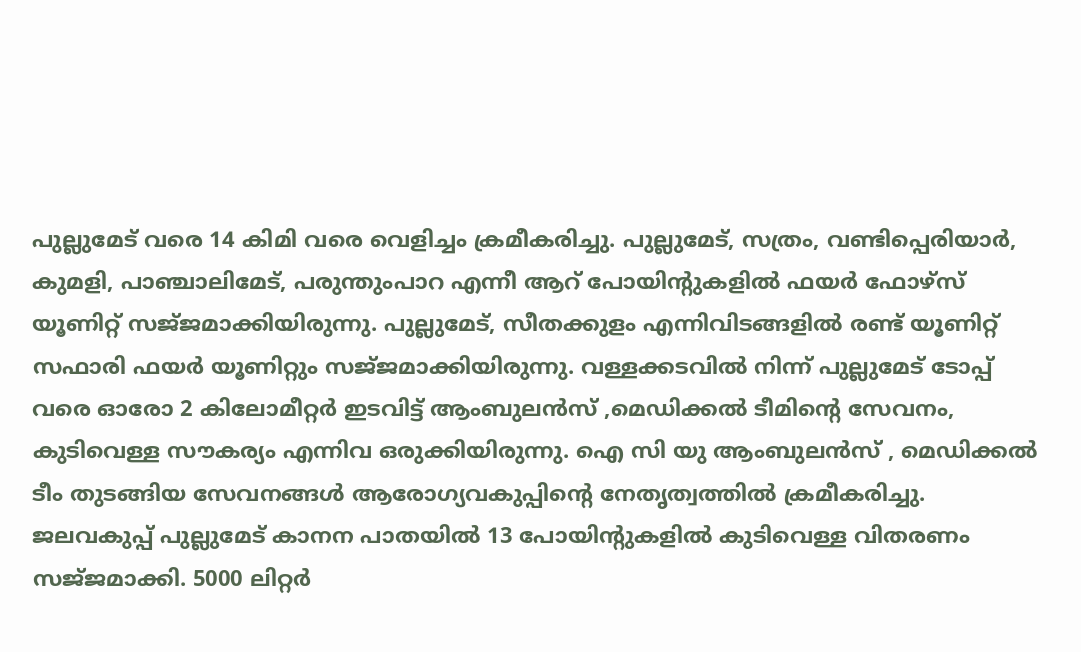പുല്ലുമേട്‌ വരെ 14 കിമി വരെ വെളിച്ചം ക്രമീകരിച്ചു. പുല്ലുമേട്‌, സത്രം, വണ്ടിപ്പെരിയാര്‍, കുമളി, പാഞ്ചാലിമേട്‌, പരുന്തുംപാറ എന്നീ ആറ്‌ പോയിന്റുകളില്‍ ഫയര്‍ ഫോഴ്‌സ് യൂണിറ്റ്‌ സജ്‌ജമാക്കിയിരുന്നു. പുല്ലുമേട്‌, സീതക്കുളം എന്നിവിടങ്ങളില്‍ രണ്ട്‌ യൂണിറ്റ്‌ സഫാരി ഫയര്‍ യൂണിറ്റും സജ്‌ജമാക്കിയിരുന്നു. വള്ളക്കടവില്‍ നിന്ന്‌ പുല്ലുമേട്‌ ടോപ്പ്‌ വരെ ഓരോ 2 കിലോമീറ്റര്‍ ഇടവിട്ട്‌ ആംബുലന്‍സ്‌ ,മെഡിക്കല്‍ ടീമിന്റെ സേവനം, കുടിവെള്ള സൗകര്യം എന്നിവ ഒരുക്കിയിരുന്നു. ഐ സി യു ആംബുലന്‍സ്‌ , മെഡിക്കല്‍ ടീം തുടങ്ങിയ സേവനങ്ങള്‍ ആരോഗ്യവകുപ്പിന്റെ നേതൃത്വത്തില്‍ ക്രമീകരിച്ചു. ജലവകുപ്പ്‌ പുല്ലുമേട്‌ കാനന പാതയില്‍ 13 പോയിന്റുകളില്‍ കുടിവെള്ള വിതരണം സജ്‌ജമാക്കി. 5000 ലിറ്റര്‍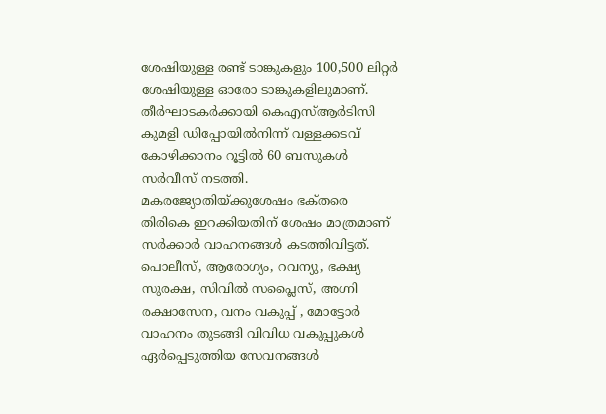ശേഷിയുള്ള രണ്ട്‌ ടാങ്കുകളും 100,500 ലിറ്റര്‍ ശേഷിയുള്ള ഓരോ ടാങ്കുകളിലുമാണ്‌. തീര്‍ഘാടകര്‍ക്കായി കെഎസ്‌ആര്‍ടിസി കുമളി ഡിപ്പോയില്‍നിന്ന്‌ വള്ളക്കടവ്‌ കോഴിക്കാനം റൂട്ടില്‍ 60 ബസുകള്‍ സര്‍വീസ്‌ നടത്തി.
മകരജ്യോതിയ്‌ക്കുശേഷം ഭക്‌തരെ തിരികെ ഇറക്കിയതിന്‌ ശേഷം മാത്രമാണ്‌ സര്‍ക്കാര്‍ വാഹനങ്ങള്‍ കടത്തിവിട്ടത്‌. പൊലീസ്‌, ആരോഗ്യം, റവന്യു, ഭക്ഷ്യ സുരക്ഷ, സിവില്‍ സപ്ലൈസ്‌, അഗ്നി രക്ഷാസേന, വനം വകുപ്പ്‌ , മോട്ടോര്‍ വാഹനം തുടങ്ങി വിവിധ വകുപ്പുകള്‍ ഏര്‍പ്പെടുത്തിയ സേവനങ്ങള്‍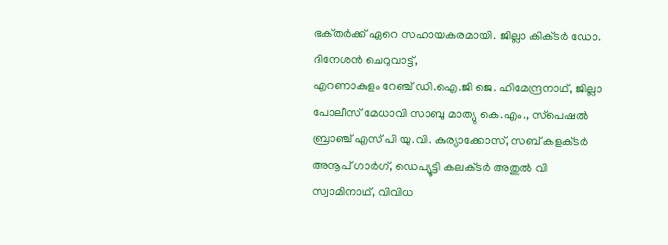ഭക്‌തര്‍ക്ക്‌ ഏറെ സഹായകരമായി. ജില്ലാ കിക്‌ടര്‍ ഡോ. ദിനേശന്‍ ചെറുവാട്ട്‌,
എറണാകുളം റേഞ്ച്‌ ഡി.ഐ.ജി ജെ. ഹിമേന്ദ്രനാഥ്‌, ജില്ലാ പോലീസ്‌ മേധാവി സാബു മാത്യു കെ.എം., സ്‌പെഷല്‍ ബ്രാഞ്ച്‌ എസ്‌ പി യു.വി. കുര്യാക്കോസ്‌, സബ്‌ കളക്‌ടര്‍ അനൂപ്‌ ഗാര്‍ഗ്‌, ഡെപ്യൂട്ടി കലക്‌ടര്‍ അതുല്‍ വി സ്വാമിനാഥ്‌, വിവിധ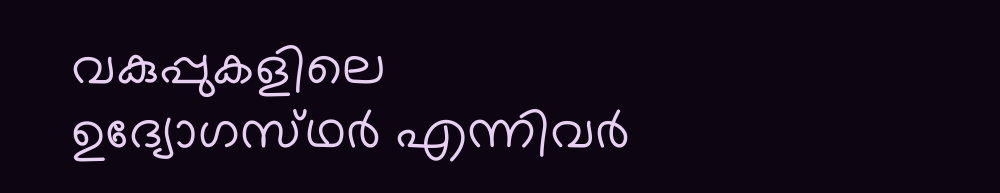വകുപ്പുകളിലെ ഉദ്യോഗസ്‌ഥര്‍ എന്നിവര്‍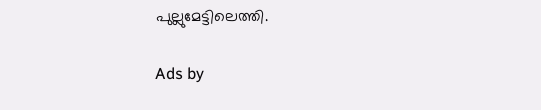പുല്ലുമേട്ടിലെത്തി.

Ads by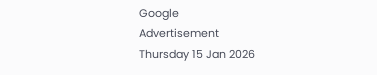Google
Advertisement
Thursday 15 Jan 2026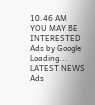10.46 AM
YOU MAY BE INTERESTED
Ads by Google
Loading...
LATEST NEWS
Ads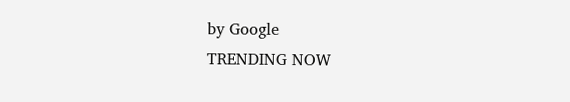by Google
TRENDING NOW